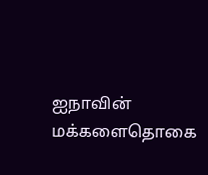ஐநாவின் மக்களைதொகை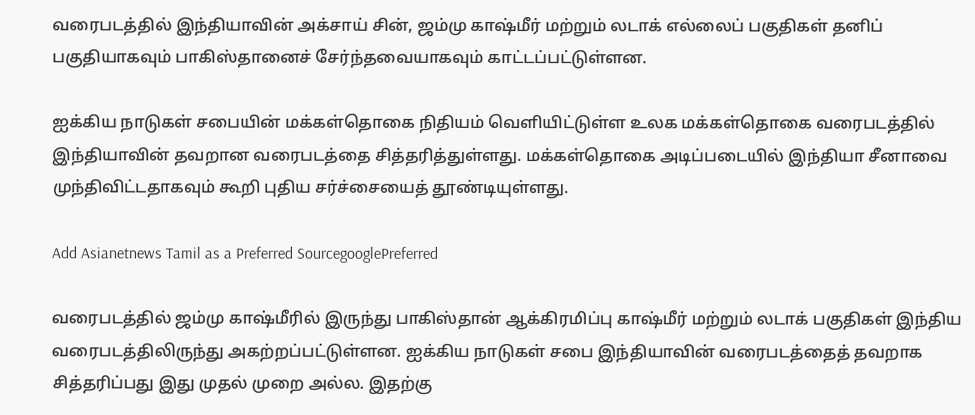வரைபடத்தில் இந்தியாவின் அக்சாய் சின், ஜம்மு காஷ்மீர் மற்றும் லடாக் எல்லைப் பகுதிகள் தனிப் பகுதியாகவும் பாகிஸ்தானைச் சேர்ந்தவையாகவும் காட்டப்பட்டுள்ளன.

ஐக்கிய நாடுகள் சபையின் மக்கள்தொகை நிதியம் வெளியிட்டுள்ள உலக மக்கள்தொகை வரைபடத்தில் இந்தியாவின் தவறான வரைபடத்தை சித்தரித்துள்ளது. மக்கள்தொகை அடிப்படையில் இந்தியா சீனாவை முந்திவிட்டதாகவும் கூறி புதிய சர்ச்சையைத் தூண்டியுள்ளது.

Add Asianetnews Tamil as a Preferred SourcegooglePreferred

வரைபடத்தில் ஜம்மு காஷ்மீரில் இருந்து பாகிஸ்தான் ஆக்கிரமிப்பு காஷ்மீர் மற்றும் லடாக் பகுதிகள் இந்திய வரைபடத்திலிருந்து அகற்றப்பட்டுள்ளன. ஐக்கிய நாடுகள் சபை இந்தியாவின் வரைபடத்தைத் தவறாக சித்தரிப்பது இது முதல் முறை அல்ல. இதற்கு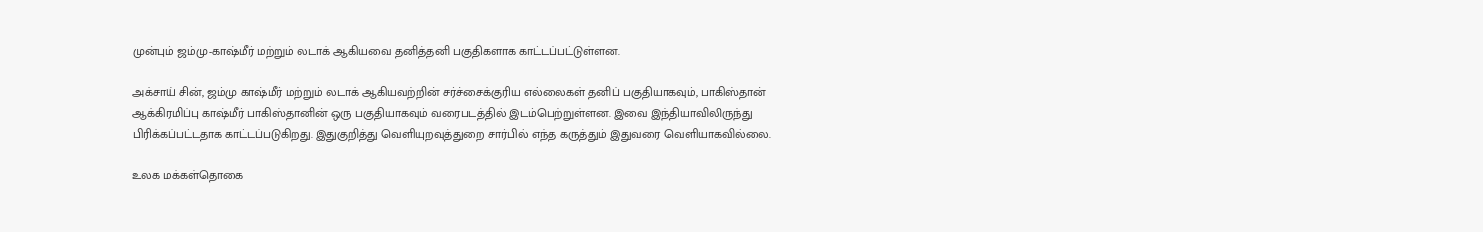முன்பும் ஜம்மு-காஷ்மீர் மற்றும் லடாக் ஆகியவை தனித்தனி பகுதிகளாக காட்டப்பட்டுள்ளன.

அக்சாய் சின், ஜம்மு காஷ்மீர் மற்றும் லடாக் ஆகியவற்றின் சர்ச்சைக்குரிய எல்லைகள் தனிப் பகுதியாகவும், பாகிஸ்தான் ஆக்கிரமிப்பு காஷ்மீர் பாகிஸ்தானின் ஒரு பகுதியாகவும் வரைபடத்தில் இடம்பெற்றுள்ளன. இவை இந்தியாவிலிருந்து பிரிக்கப்பட்டதாக காட்டப்படுகிறது. இதுகுறித்து வெளியுறவுத்துறை சார்பில் எந்த கருத்தும் இதுவரை வெளியாகவில்லை.

உலக மக்கள்தொகை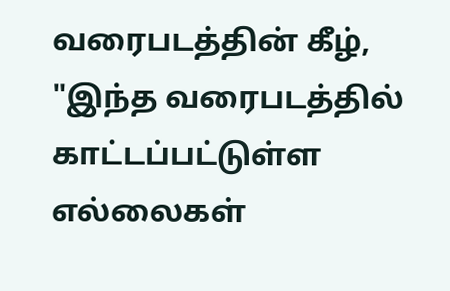வரைபடத்தின் கீழ், "இந்த வரைபடத்தில் காட்டப்பட்டுள்ள எல்லைகள்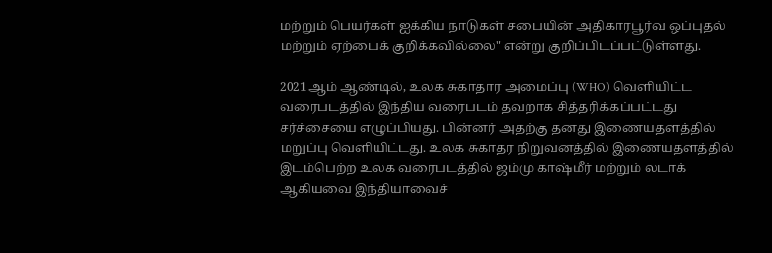மற்றும் பெயர்கள் ஐக்கிய நாடுகள் சபையின் அதிகாரபூர்வ ஒப்புதல் மற்றும் ஏற்பைக் குறிக்கவில்லை" என்று குறிப்பிடப்பட்டுள்ளது.

2021ஆம் ஆண்டில், உலக சுகாதார அமைப்பு (WHO) வெளியிட்ட வரைபடத்தில் இந்திய வரைபடம் தவறாக சித்தரிக்கப்பட்டது சர்ச்சையை எழுப்பியது. பின்னர் அதற்கு தனது இணையதளத்தில் மறுப்பு வெளியிட்டது. உலக சுகாதர நிறுவனத்தில் இணையதளத்தில் இடம்பெற்ற உலக வரைபடத்தில் ஜம்மு காஷ்மீர் மற்றும் லடாக் ஆகியவை இந்தியாவைச்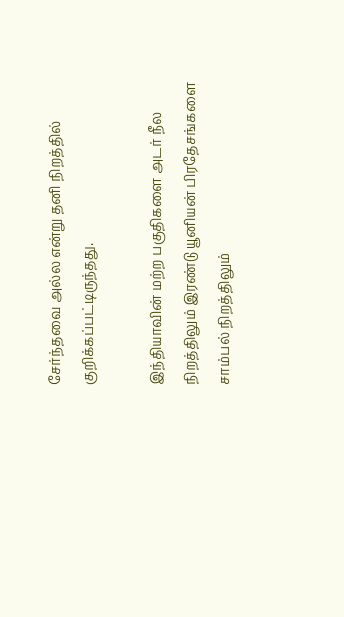சேர்ந்தவை அல்ல என்று தனி நிறத்தில் குறிக்கப்பட்டிருந்தது.

இந்தியாவின் மற்ற பகுதிகளை அடர் நீல நிறத்திலும் இரண்டு யூனியன் பிரதேசங்களை சாம்பல் நிறத்திலும்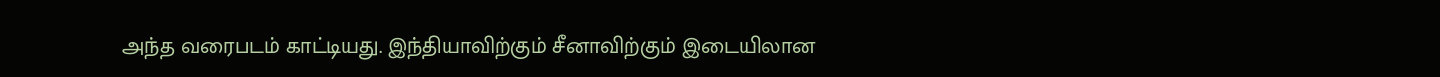அந்த வரைபடம் காட்டியது. இந்தியாவிற்கும் சீனாவிற்கும் இடையிலான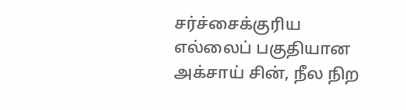சர்ச்சைக்குரிய எல்லைப் பகுதியான அக்சாய் சின், நீல நிற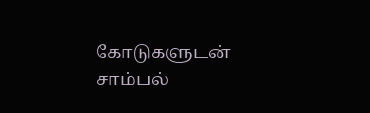கோடுகளுடன் சாம்பல்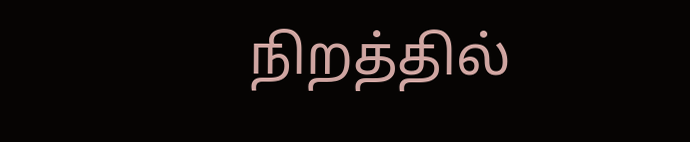நிறத்தில்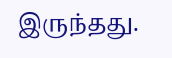இருந்தது.